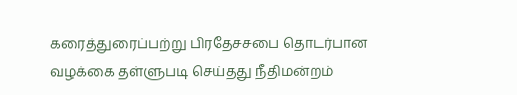கரைத்துரைப்பற்று பிரதேசசபை தொடர்பான வழக்கை தள்ளுபடி செய்தது நீதிமன்றம்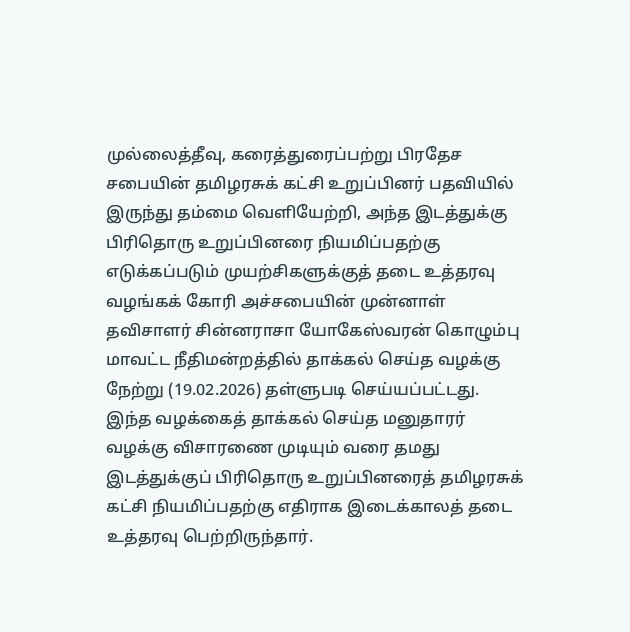முல்லைத்தீவு, கரைத்துரைப்பற்று பிரதேச சபையின் தமிழரசுக் கட்சி உறுப்பினர் பதவியில் இருந்து தம்மை வெளியேற்றி, அந்த இடத்துக்கு பிரிதொரு உறுப்பினரை நியமிப்பதற்கு எடுக்கப்படும் முயற்சிகளுக்குத் தடை உத்தரவு வழங்கக் கோரி அச்சபையின் முன்னாள் தவிசாளர் சின்னராசா யோகேஸ்வரன் கொழும்பு மாவட்ட நீதிமன்றத்தில் தாக்கல் செய்த வழக்கு நேற்று (19.02.2026) தள்ளுபடி செய்யப்பட்டது.
இந்த வழக்கைத் தாக்கல் செய்த மனுதாரர் வழக்கு விசாரணை முடியும் வரை தமது இடத்துக்குப் பிரிதொரு உறுப்பினரைத் தமிழரசுக் கட்சி நியமிப்பதற்கு எதிராக இடைக்காலத் தடை உத்தரவு பெற்றிருந்தார்.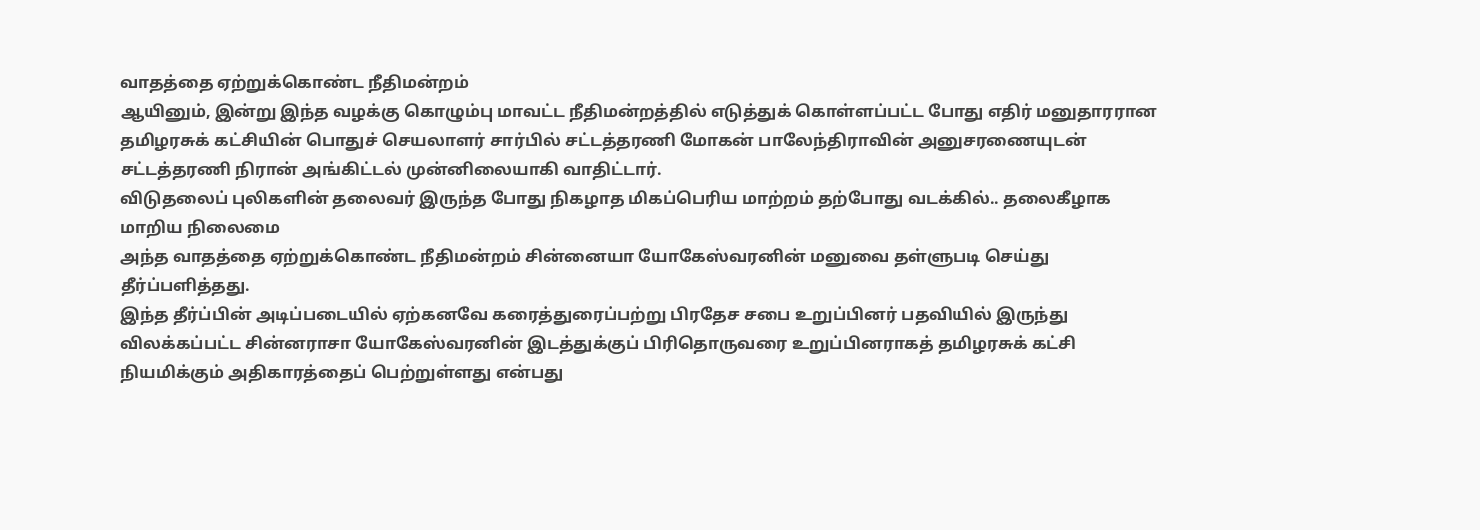வாதத்தை ஏற்றுக்கொண்ட நீதிமன்றம்
ஆயினும், இன்று இந்த வழக்கு கொழும்பு மாவட்ட நீதிமன்றத்தில் எடுத்துக் கொள்ளப்பட்ட போது எதிர் மனுதாரரான தமிழரசுக் கட்சியின் பொதுச் செயலாளர் சார்பில் சட்டத்தரணி மோகன் பாலேந்திராவின் அனுசரணையுடன் சட்டத்தரணி நிரான் அங்கிட்டல் முன்னிலையாகி வாதிட்டார்.
விடுதலைப் புலிகளின் தலைவர் இருந்த போது நிகழாத மிகப்பெரிய மாற்றம் தற்போது வடக்கில்.. தலைகீழாக மாறிய நிலைமை
அந்த வாதத்தை ஏற்றுக்கொண்ட நீதிமன்றம் சின்னையா யோகேஸ்வரனின் மனுவை தள்ளுபடி செய்து தீர்ப்பளித்தது.
இந்த தீர்ப்பின் அடிப்படையில் ஏற்கனவே கரைத்துரைப்பற்று பிரதேச சபை உறுப்பினர் பதவியில் இருந்து விலக்கப்பட்ட சின்னராசா யோகேஸ்வரனின் இடத்துக்குப் பிரிதொருவரை உறுப்பினராகத் தமிழரசுக் கட்சி நியமிக்கும் அதிகாரத்தைப் பெற்றுள்ளது என்பது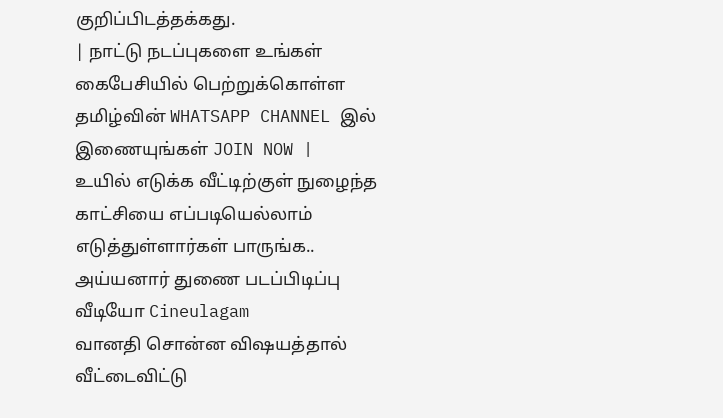குறிப்பிடத்தக்கது.
| நாட்டு நடப்புகளை உங்கள் கைபேசியில் பெற்றுக்கொள்ள தமிழ்வின் WHATSAPP CHANNEL இல் இணையுங்கள் JOIN NOW |
உயில் எடுக்க வீட்டிற்குள் நுழைந்த காட்சியை எப்படியெல்லாம் எடுத்துள்ளார்கள் பாருங்க.. அய்யனார் துணை படப்பிடிப்பு வீடியோ Cineulagam
வானதி சொன்ன விஷயத்தால் வீட்டைவிட்டு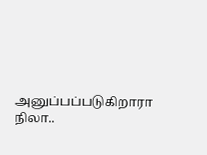அனுப்பப்படுகிறாரா நிலா..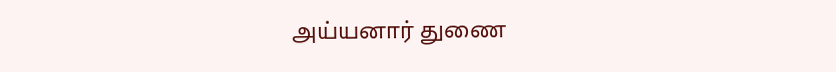அய்யனார் துணை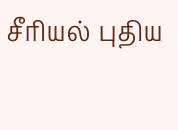சீரியல் புதிய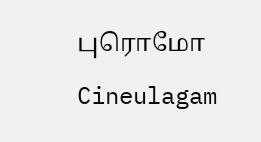புரொமோ Cineulagam